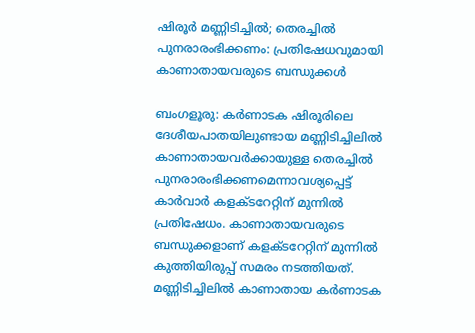ഷിരൂര്‍ മണ്ണിടിച്ചില്‍; തെരച്ചില്‍ പുനരാരംഭിക്കണം: പ്രതിഷേധവുമായി കാണാതായവരുടെ ബന്ധുക്കള്‍

ബംഗളൂരു: കര്‍ണാടക ഷിരൂരിലെ ദേശീയപാതയിലുണ്ടായ മണ്ണിടിച്ചിലില്‍ കാണാതായവര്‍ക്കായുള്ള തെരച്ചില്‍ പുനരാരംഭിക്കണമെന്നാവശ്യപ്പെട്ട് കാര്‍വാര്‍ കളക്ടറേറ്റിന് മുന്നില്‍ പ്രതിഷേധം. കാണാതായവരുടെ ബന്ധുക്കളാണ് കളക്ടറേറ്റിന് മുന്നില്‍ കുത്തിയിരുപ്പ് സമരം നടത്തിയത്. മണ്ണിടിച്ചിലില്‍ കാണാതായ കര്‍ണാടക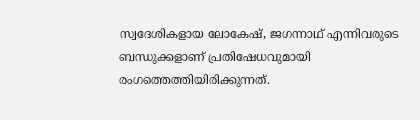സ്വദേശികളായ ലോകേഷ്, ജഗന്നാഥ് എന്നിവരുടെ ബന്ധുക്കളാണ് പ്രതിഷേധവുമായി രംഗത്തെത്തിയിരിക്കുന്നത്.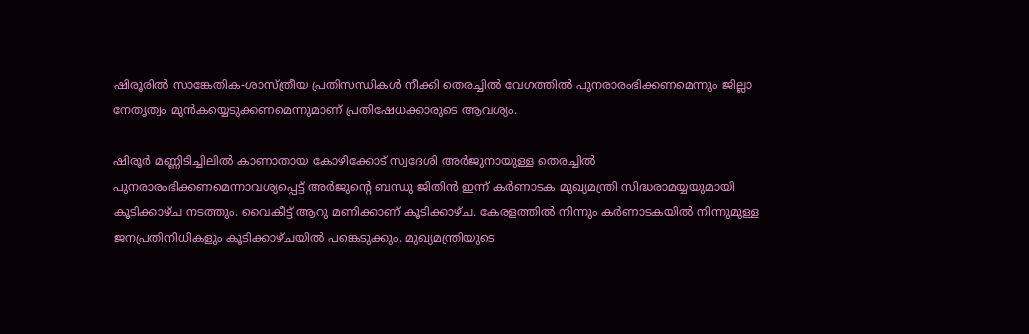ഷിരൂരില്‍ സാങ്കേതിക-ശാസ്ത്രീയ പ്രതിസന്ധികള്‍ നീക്കി തെരച്ചില്‍ വേഗത്തില്‍ പുനരാരംഭിക്കണമെന്നും ജില്ലാ നേതൃത്വം മുന്‍കയ്യെടുക്കണമെന്നുമാണ് പ്രതിഷേധക്കാരുടെ ആവശ്യം.

ഷിരൂര്‍ മണ്ണിടിച്ചിലില്‍ കാണാതായ കോഴിക്കോട് സ്വദേശി അര്‍ജുനായുള്ള തെരച്ചില്‍ പുനരാരംഭിക്കണമെന്നാവശ്യപ്പെട്ട് അര്‍ജുന്റെ ബന്ധു ജിതിന്‍ ഇന്ന് കര്‍ണാടക മുഖ്യമന്ത്രി സിദ്ധരാമയ്യയുമായി കൂടിക്കാഴ്ച നടത്തും. വൈകീട്ട് ആറു മണിക്കാണ് കൂടിക്കാഴ്ച. കേരളത്തില്‍ നിന്നും കര്‍ണാടകയില്‍ നിന്നുമുള്ള ജനപ്രതിനിധികളും കൂടിക്കാഴ്ചയില്‍ പങ്കെടുക്കും. മുഖ്യമന്ത്രിയുടെ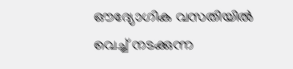ഔദ്യോഗിക വസതിയില്‍ വെച്ച് നടക്കുന്ന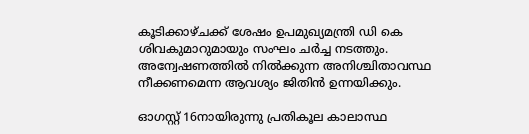കൂടിക്കാഴ്ചക്ക് ശേഷം ഉപമുഖ്യമന്ത്രി ഡി കെ ശിവകുമാറുമായും സംഘം ചര്‍ച്ച നടത്തും. അന്വേഷണത്തില്‍ നില്‍ക്കുന്ന അനിശ്ചിതാവസ്ഥ നീക്കണമെന്ന ആവശ്യം ജിതിന്‍ ഉന്നയിക്കും.

ഓഗസ്റ്റ് 16നായിരുന്നു പ്രതികൂല കാലാസ്ഥ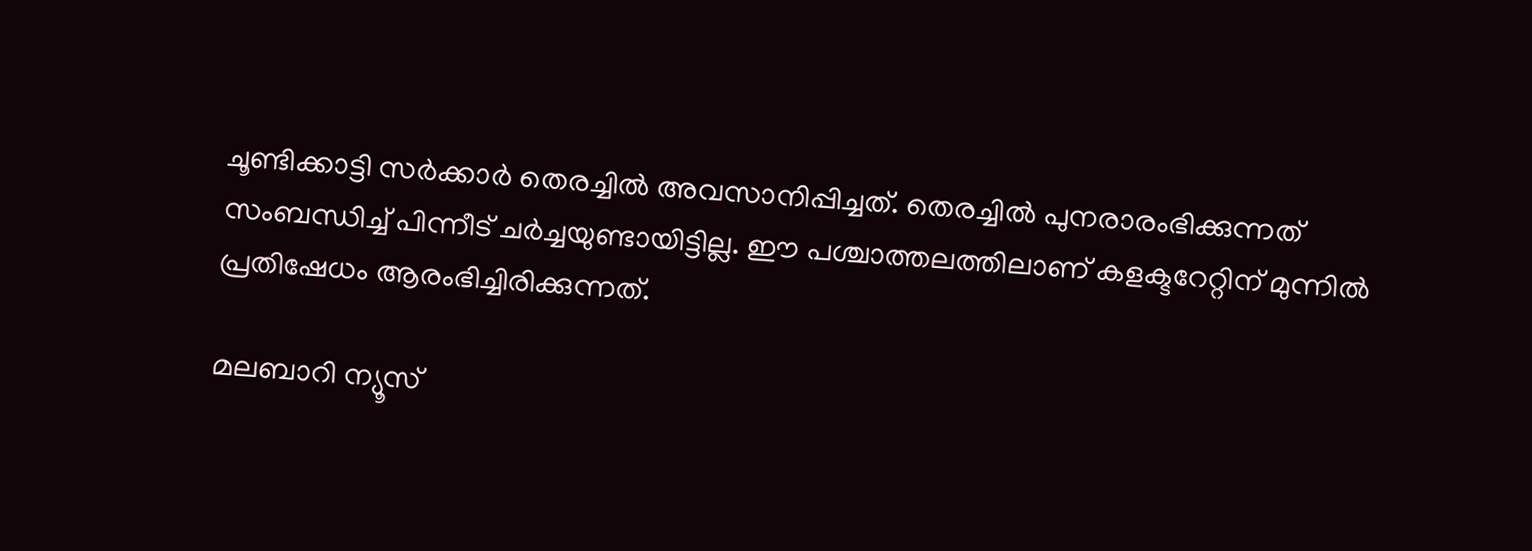ചൂണ്ടിക്കാട്ടി സര്‍ക്കാര്‍ തെരച്ചില്‍ അവസാനിപ്പിച്ചത്. തെരച്ചില്‍ പുനരാരംഭിക്കുന്നത് സംബന്ധിച്ച് പിന്നീട് ചര്‍ച്ചയുണ്ടായിട്ടില്ല. ഈ പശ്ചാത്തലത്തിലാണ് കളക്ടറേറ്റിന് മുന്നില്‍ പ്രതിഷേധം ആരംഭിച്ചിരിക്കുന്നത്.

മലബാറി ന്യൂസ്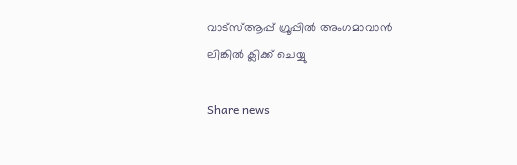വാട്‌സ്ആപ്പ് ഗ്രൂപ്പില്‍ അംഗമാവാന്‍ ലിങ്കില്‍ ക്ലിക്ക് ചെയ്യു

Share news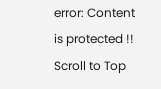error: Content is protected !!
Scroll to Top